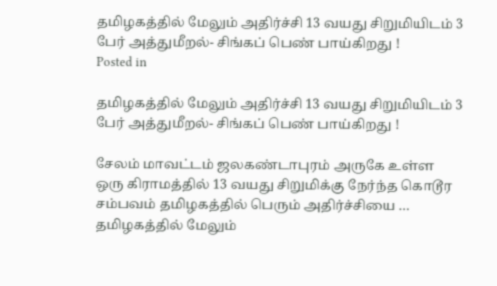தமிழகத்தில் மேலும் அதிர்ச்சி 13 வயது சிறுமியிடம் 3 பேர் அத்துமீறல்- சிங்கப் பெண் பாய்கிறது !
Posted in

தமிழகத்தில் மேலும் அதிர்ச்சி 13 வயது சிறுமியிடம் 3 பேர் அத்துமீறல்- சிங்கப் பெண் பாய்கிறது !

சேலம் மாவட்டம் ஜலகண்டாபுரம் அருகே உள்ள ஒரு கிராமத்தில் 13 வயது சிறுமிக்கு நேர்ந்த கொடூர சம்பவம் தமிழகத்தில் பெரும் அதிர்ச்சியை … தமிழகத்தில் மேலும்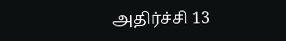அதிர்ச்சி 13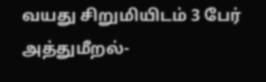வயது சிறுமியிடம் 3 பேர் அத்துமீறல்-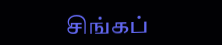சிங்கப்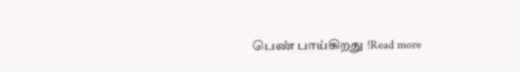பெண் பாய்கிறது !Read more